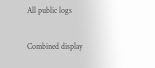All public logs

Combined display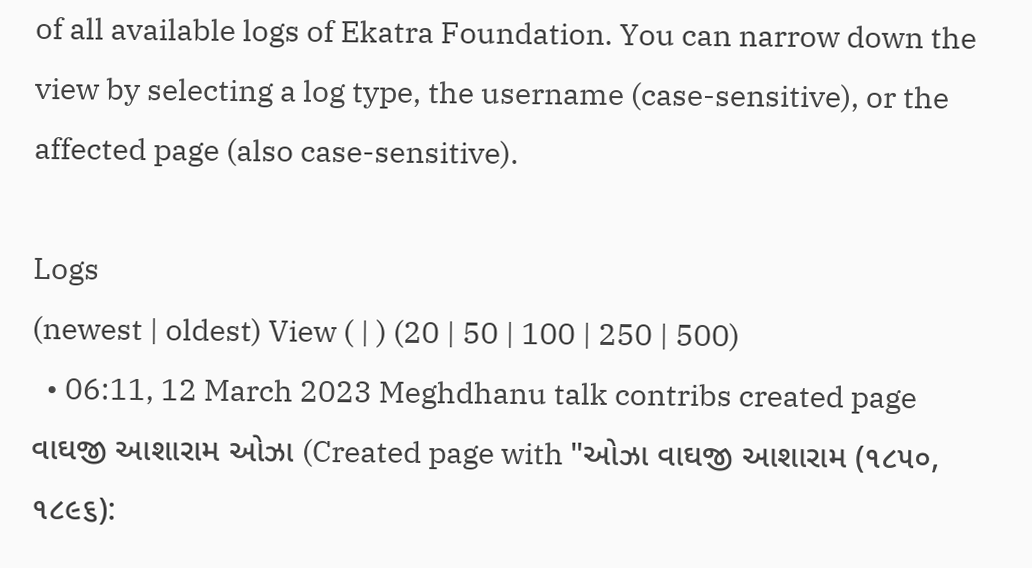of all available logs of Ekatra Foundation. You can narrow down the view by selecting a log type, the username (case-sensitive), or the affected page (also case-sensitive).

Logs
(newest | oldest) View ( | ) (20 | 50 | 100 | 250 | 500)
  • 06:11, 12 March 2023 Meghdhanu talk contribs created page વાઘજી આશારામ ઓઝા (Created page with "ઓઝા વાઘજી આશારામ (૧૮૫૦, ૧૮૯૬):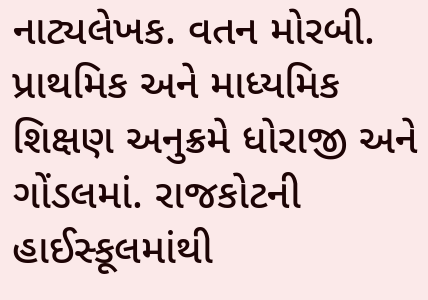નાટ્યલેખક. વતન મોરબી. પ્રાથમિક અને માધ્યમિક શિક્ષણ અનુક્રમે ધોરાજી અને ગોંડલમાં. રાજકોટની હાઈસ્કૂલમાંથી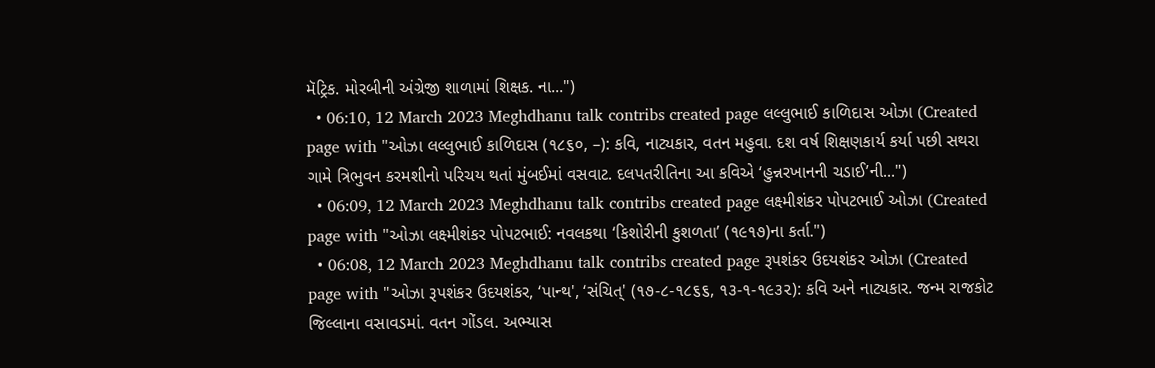મૅટ્રિક. મોરબીની અંગ્રેજી શાળામાં શિક્ષક. ના...")
  • 06:10, 12 March 2023 Meghdhanu talk contribs created page લલ્લુભાઈ કાળિદાસ ઓઝા (Created page with "ઓઝા લલ્લુભાઈ કાળિદાસ (૧૮૬૦, –): કવિ, નાટ્યકાર, વતન મહુવા. દશ વર્ષ શિક્ષણકાર્ય કર્યા પછી સથરા ગામે ત્રિભુવન કરમશીનો પરિચય થતાં મુંબઈમાં વસવાટ. દલપતરીતિના આ કવિએ ‘હુન્નરખાનની ચડાઈ’ની...")
  • 06:09, 12 March 2023 Meghdhanu talk contribs created page લક્ષ્મીશંકર પોપટભાઈ ઓઝા (Created page with "ઓઝા લક્ષ્મીશંકર પોપટભાઈ: નવલકથા ‘કિશોરીની કુશળતા’ (૧૯૧૭)ના કર્તા.")
  • 06:08, 12 March 2023 Meghdhanu talk contribs created page રૂપશંકર ઉદયશંકર ઓઝા (Created page with "ઓઝા રૂપશંકર ઉદયશંકર, ‘પાન્થ', ‘સંચિત્' (૧૭-૮-૧૮૬૬, ૧૩-૧-૧૯૩૨): કવિ અને નાટ્યકાર. જન્મ રાજકોટ જિલ્લાના વસાવડમાં. વતન ગોંડલ. અભ્યાસ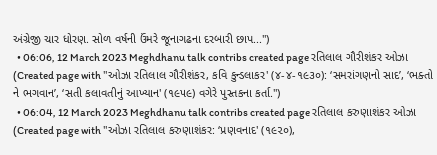અંગ્રેજી ચાર ધોરણ. સોળ વર્ષની ઉંમરે જૂનાગઢના દરબારી છાપ...")
  • 06:06, 12 March 2023 Meghdhanu talk contribs created page રતિલાલ ગૌરીશંકર ઓઝા (Created page with "ઓઝા રતિલાલ ગૌરીશંકર, કવિ કુન્ડલાકર' (૪-૪-૧૯૩૦): ‘સમરાંગણનો સાદ’, ‘ભક્તો ને ભગવાન’, ‘સતી કલાવતીનું આખ્યાન' (૧૯૫૯) વગેરે પુસ્તકના કર્તા.")
  • 06:04, 12 March 2023 Meghdhanu talk contribs created page રતિલાલ કરુણાશંકર ઓઝા (Created page with "ઓઝા રતિલાલ કરુણાશંકર: ‘પ્રણવનાદ' (૧૯૨૦),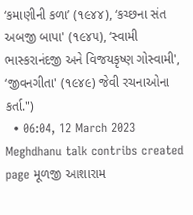‘કમાણીની કળા’ (૧૯૪૪), ‘કચ્છના સંત અબજી બાપા' (૧૯૪૫), ‘સ્વામી ભાસ્કરાનંદજી અને વિજયકૃષ્ણ ગોસ્વામી', ‘જીવનગીતા' (૧૯૪૯) જેવી રચનાઓના કર્તા.")
  • 06:04, 12 March 2023 Meghdhanu talk contribs created page મૂળજી આશારામ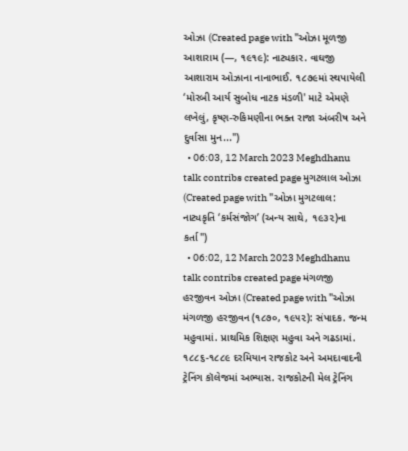ઓઝા (Created page with "ઓઝા મૂળજી આશારામ (—, ૧૯૧૯): નાટ્યકાર. વાઘજી આશારામ ઓઝાના નાનાભાઈ. ૧૮૭૯માં સ્થપાયેલી ‘મોરબી આર્ય સુબોધ નાટક મંડળી' માટે એમણે લખેલું, કૃષ્ણ-રુકિમણીના ભક્ત રાજા અંબરીષ અને દુર્વાસા મુન...")
  • 06:03, 12 March 2023 Meghdhanu talk contribs created page મુગટલાલ ઓઝા (Created page with "ઓઝા મુગટલાલ: નાટ્યકૃતિ ‘કર્મસંજોગ’ (અન્ય સાથે, ૧૯૩૨)ના કર્તા")
  • 06:02, 12 March 2023 Meghdhanu talk contribs created page મંગળજી હરજીવન ઓઝા (Created page with "ઓઝા મંગળજી હરજીવન (૧૮૭૦, ૧૯૫૨): સંપાદક. જન્મ મહુવામાં. પ્રાથમિક શિક્ષણ મહુવા અને ગઢડામાં. ૧૮૮૬-૧૮૮૯ દરમિયાન રાજકોટ અને અમદાવાદની ટ્રેનિંગ કૉલેજમાં અભ્યાસ. રાજકોટની મેલ ટ્રેનિંગ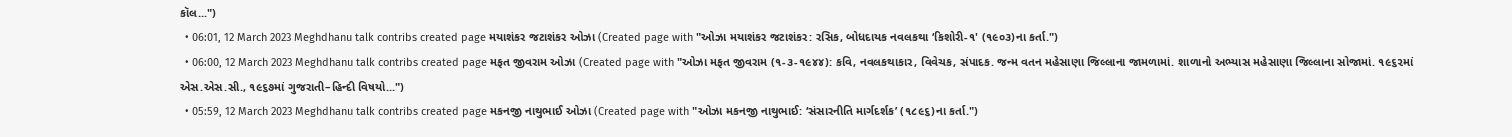કૉલ...")
  • 06:01, 12 March 2023 Meghdhanu talk contribs created page મયાશંકર જટાશંકર ઓઝા (Created page with "ઓઝા મયાશંકર જટાશંકર: રસિક, બોધદાયક નવલકથા ‘કિશોરી-૧' (૧૯૦૩)ના કર્તા.")
  • 06:00, 12 March 2023 Meghdhanu talk contribs created page મફત જીવરામ ઓઝા (Created page with "ઓઝા મફત જીવરામ (૧-૩-૧૯૪૪): કવિ, નવલકથાકાર, વિવેચક, સંપાદક. જન્મ વતન મહેસાણા જિલ્લાના જામળામાં. શાળાનો અભ્યાસ મહેસાણા જિલ્લાના સોજામાં. ૧૯૬૨માં એસ.એસ.સી., ૧૯૬૭માં ગુજરાતી–હિન્દી વિષયો...")
  • 05:59, 12 March 2023 Meghdhanu talk contribs created page મકનજી નાથુભાઈ ઓઝા (Created page with "ઓઝા મકનજી નાથુભાઈ: ‘સંસારનીતિ માર્ગદર્શક’ (૧૮૯૬)ના કર્તા.")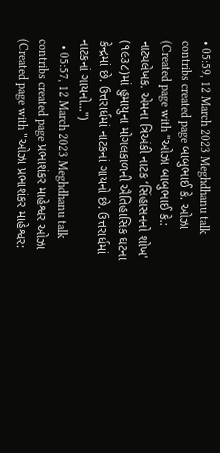• 05:59, 12 March 2023 Meghdhanu talk contribs created page બાબુભાઈ કે. ઓઝા (Created page with "ઓઝા બાબુભાઈ કે.: નાટ્યલેખક. એમના ત્રિઅંકી નાટક ‘સિંહાસનનો શોખ' (૧૯૩૮)માં હુમાયુના મોગલકાળની ઐતિહાસિક ઘટના કેન્દ્રમાં છે. ઉત્તરાર્ધમાં નાટકનાં ગાયનો છે. ઉત્તરાર્ધમાં નાટકનાં ગાયનો...")
  • 05:57, 12 March 2023 Meghdhanu talk contribs created page પ્રભાશંકર માહેશ્વર ઓઝા (Created page with "ઓઝા પ્રભાશંકર માહેશ્વર: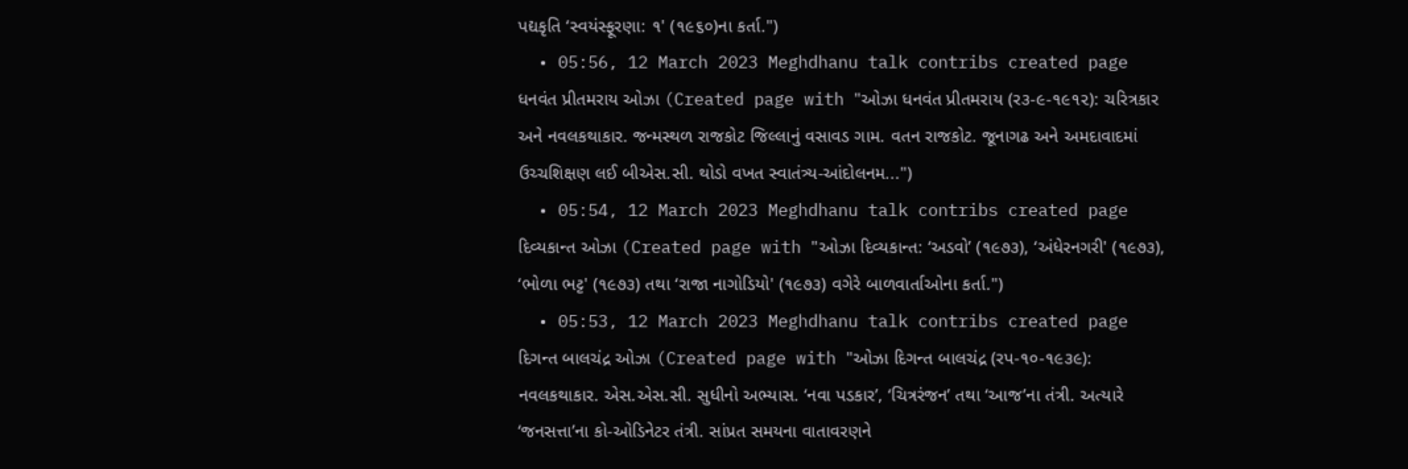પદ્યકૃતિ ‘સ્વયંસ્ફૂરણા: ૧' (૧૯૬૦)ના કર્તા.")
  • 05:56, 12 March 2023 Meghdhanu talk contribs created page ધનવંત પ્રીતમરાય ઓઝા (Created page with "ઓઝા ધનવંત પ્રીતમરાય (ર૩-૯-૧૯૧૨): ચરિત્રકાર અને નવલકથાકાર. જન્મસ્થળ રાજકોટ જિલ્લાનું વસાવડ ગામ. વતન રાજકોટ. જૂનાગઢ અને અમદાવાદમાં ઉચ્ચશિક્ષણ લઈ બીએસ.સી. થોડો વખત સ્વાતંત્ર્ય-આંદોલનમ...")
  • 05:54, 12 March 2023 Meghdhanu talk contribs created page દિવ્યકાન્ત ઓઝા (Created page with "ઓઝા દિવ્યકાન્ત: ‘અડવો’ (૧૯૭૩), ‘અંધેરનગરી' (૧૯૭૩), ‘ભોળા ભટ્ટ' (૧૯૭૩) તથા ‘રાજા નાગોડિયો' (૧૯૭૩) વગેરે બાળવાર્તાઓના કર્તા.")
  • 05:53, 12 March 2023 Meghdhanu talk contribs created page દિગન્ત બાલચંદ્ર ઓઝા (Created page with "ઓઝા દિગન્ત બાલચંદ્ર (રપ-૧૦-૧૯૩૯): નવલકથાકાર. એસ.એસ.સી. સુધીનો અભ્યાસ. ‘નવા પડકાર’, ‘ચિત્રરંજન’ તથા ‘આજ’ના તંત્રી. અત્યારે ‘જનસત્તા’ના કો-ઓડિનેટર તંત્રી. સાંપ્રત સમયના વાતાવરણને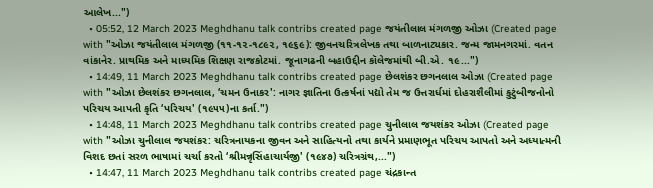આલેખ...")
  • 05:52, 12 March 2023 Meghdhanu talk contribs created page જયંતીલાલ મંગળજી ઓઝા (Created page with "ઓઝા જયંતીલાલ મંગળજી (૧૧-૧૨-૧૮૯૨, ૧૯૬૯): જીવનચરિત્રલેખક તથા બાળનાટ્યકાર. જન્મ જામનગરમાં. વતન વાંકાનેર. પ્રાથમિક અને માધ્યમિક શિક્ષણ રાજકોટમાં. જૂનાગઢની બહાઉદ્દીન કૉલેજમાંથી બી.એ. ૧૯...")
  • 14:49, 11 March 2023 Meghdhanu talk contribs created page છેલશંકર છગનલાલ ઓઝા (Created page with "ઓઝા છેલશંકર છગનલાલ, ‘ચમન ઉનાકર': નાગર જ્ઞાતિના ઉત્કર્ષનાં પદ્યો તેમ જ ઉત્તરાર્ધમાં દોહરાશૈલીમાં કુટુંબીજનોનો પરિચય આપતી કૃતિ ‘પરિચય' (૧૯૫૫)ના કર્તા.")
  • 14:48, 11 March 2023 Meghdhanu talk contribs created page ચુનીલાલ જયશંકર ઓઝા (Created page with "ઓઝા ચુનીલાલ જયશંકર: ચરિત્રનાયકના જીવન અને સાહિત્યનો તથા કાર્યને પ્રમાણભૂત પરિચય આપતો અને અધ્યાત્મની વિશદ છતાં સરળ ભાષામાં ચર્ચા કરતો ‘શ્રીમન્નૃસિંહાચાર્યજી' (૧૯૪૭) ચરિત્રગ્રંથ,...")
  • 14:47, 11 March 2023 Meghdhanu talk contribs created page ચંદ્રકાન્ત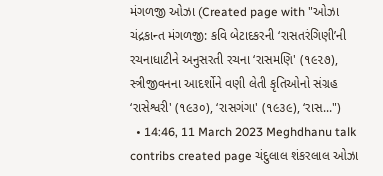મંગળજી ઓઝા (Created page with "ઓઝા ચંદ્રકાન્ત મંગળજી: કવિ બેટાદકરની ‘રાસતરંગિણી’ની રચનાધાટીને અનુસરતી રચના ‘રાસમણિ' (૧૯૨૭), સ્ત્રીજીવનના આદર્શોને વણી લેતી કૃતિઓનો સંગ્રહ ‘રાસેશ્વરી' (૧૯૩૦), ‘રાસગંગા' (૧૯૩૯), ‘રાસ...")
  • 14:46, 11 March 2023 Meghdhanu talk contribs created page ચંદુલાલ શંકરલાલ ઓઝા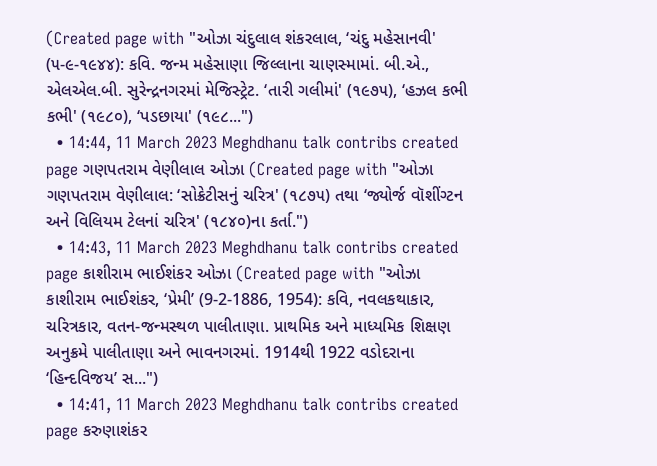(Created page with "ઓઝા ચંદુલાલ શંકરલાલ, ‘ચંદુ મહેસાનવી' (૫-૯-૧૯૪૪): કવિ. જન્મ મહેસાણા જિલ્લાના ચાણસ્મામાં. બી.એ., એલએલ.બી. સુરેન્દ્રનગરમાં મેજિસ્ટ્રેટ. ‘તારી ગલીમાં' (૧૯૭૫), ‘હઝલ કભી કભી' (૧૯૮૦), ‘પડછાયા' (૧૯૮...")
  • 14:44, 11 March 2023 Meghdhanu talk contribs created page ગણપતરામ વેણીલાલ ઓઝા (Created page with "ઓઝા ગણપતરામ વેણીલાલ: ‘સોક્રેટીસનું ચરિત્ર' (૧૮૭૫) તથા ‘જ્યોર્જ વૉશીંગ્ટન અને વિલિયમ ટેલનાં ચરિત્ર' (૧૮૪૦)ના કર્તા.")
  • 14:43, 11 March 2023 Meghdhanu talk contribs created page કાશીરામ ભાઈશંકર ઓઝા (Created page with "ઓઝા કાશીરામ ભાઈશંકર, ‘પ્રેમી’ (9-2-1886, 1954): કવિ, નવલકથાકાર, ચરિત્રકાર, વતન-જન્મસ્થળ પાલીતાણા. પ્રાથમિક અને માધ્યમિક શિક્ષણ અનુક્રમે પાલીતાણા અને ભાવનગરમાં. 1914થી 1922 વડોદરાના ‘હિન્દવિજય’ સ...")
  • 14:41, 11 March 2023 Meghdhanu talk contribs created page કરુણાશંકર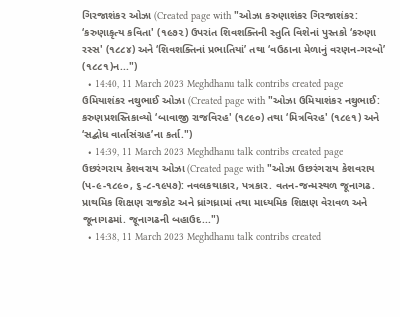ગિરજાશંકર ઓઝા (Created page with "ઓઝા કરુણાશંકર ગિરજાશંકર: ‘કરુણાકૃત્ય કવિતા' (૧૯૭૨) ઉપરાંત શિવશક્તિની સ્તુતિ વિશેનાં પુસ્તકો ‘કરુણા રસ્સ' (૧૮૮૪) અને ‘શિવશક્તિનાં પ્રભાતિયાં’ તથા ‘વઉઠાના મેળાનું વરણન-ગરબો’ (૧૮૮૧)ન...")
  • 14:40, 11 March 2023 Meghdhanu talk contribs created page ઉમિયાશંકર નથુભાઈ ઓઝા (Created page with "ઓઝા ઉમિયાશંકર નથુભાઈ: કરુણપ્રશસ્તિકાવ્યો ‘બાવાજી રાજવિરહ' (૧૮૯૦) તથા ‘મિત્રવિરહ' (૧૮૯૧) અને ‘સદ્બોધ વાર્તાસંગ્રહ’ના કર્તા.")
  • 14:39, 11 March 2023 Meghdhanu talk contribs created page ઉછરંગરાય કેશવરાય ઓઝા (Created page with "ઓઝા ઉછરંગરાય કેશવરાય (પ-૯-૧૮૯૦, ૬-૮-૧૯૫૭): નવલકથાકાર, પત્રકાર. વતન-જન્મસ્થળ જૂનાગઢ. પ્રાથમિક શિક્ષણ રાજકોટ અને ધ્રાંગધ્રામાં તથા માધ્યમિક શિક્ષણ વેરાવળ અને જૂનાગઢમાં. જૂનાગઢની બહાઉદ...")
  • 14:38, 11 March 2023 Meghdhanu talk contribs created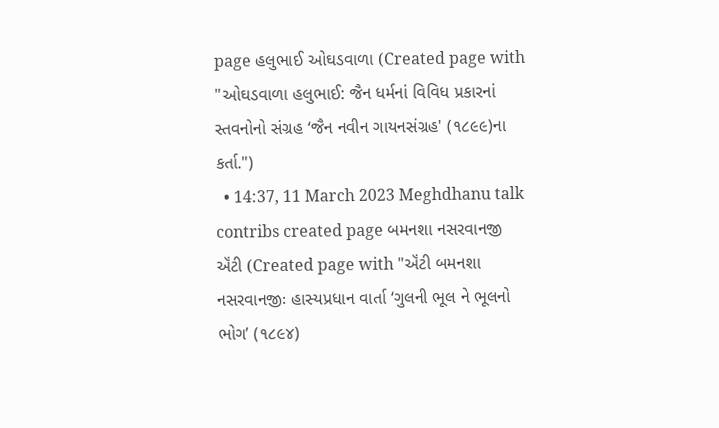page હલુભાઈ ઓઘડવાળા (Created page with "ઓઘડવાળા હલુભાઈ: જૈન ધર્મનાં વિવિધ પ્રકારનાં સ્તવનોનો સંગ્રહ ‘જૈન નવીન ગાયનસંગ્રહ' (૧૮૯૯)ના કર્તા.")
  • 14:37, 11 March 2023 Meghdhanu talk contribs created page બમનશા નસરવાનજી ઍંટી (Created page with "ઍંટી બમનશા નસરવાનજીઃ હાસ્યપ્રધાન વાર્તા ‘ગુલની ભૂલ ને ભૂલનો ભોગ’ (૧૮૯૪)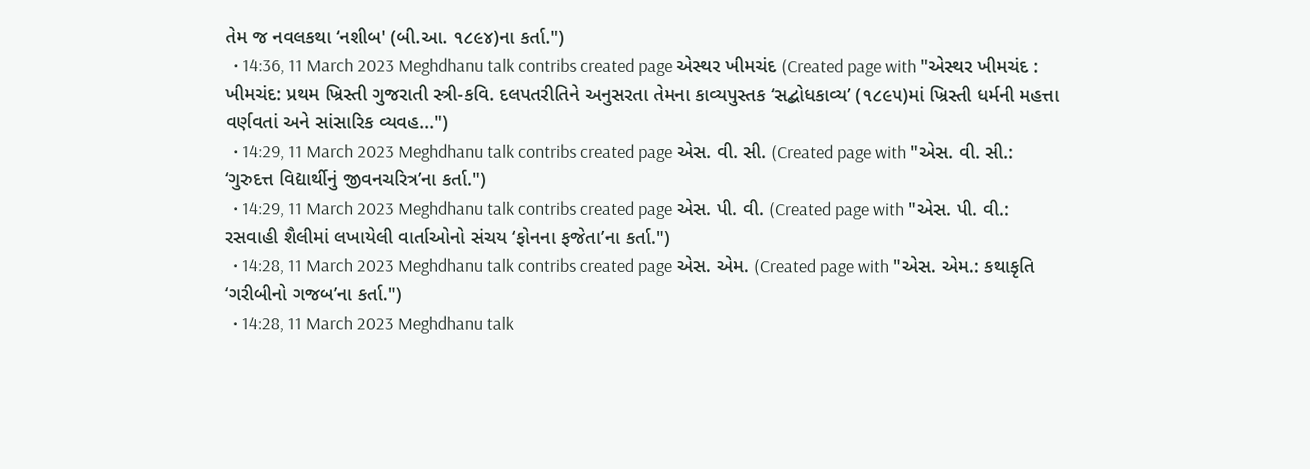તેમ જ નવલકથા ‘નશીબ' (બી.આ. ૧૮૯૪)ના કર્તા.")
  • 14:36, 11 March 2023 Meghdhanu talk contribs created page એસ્થર ખીમચંદ (Created page with "એસ્થર ખીમચંદ : ખીમચંદ: પ્રથમ ખ્રિસ્તી ગુજરાતી સ્ત્રી-કવિ. દલપતરીતિને અનુસરતા તેમના કાવ્યપુસ્તક ‘સદ્બોધકાવ્ય’ (૧૮૯૫)માં ખ્રિસ્તી ધર્મની મહત્તા વર્ણવતાં અને સાંસારિક વ્યવહ...")
  • 14:29, 11 March 2023 Meghdhanu talk contribs created page એસ. વી. સી. (Created page with "એસ. વી. સી.: ‘ગુરુદત્ત વિદ્યાર્થીનું જીવનચરિત્ર’ના કર્તા.")
  • 14:29, 11 March 2023 Meghdhanu talk contribs created page એસ. પી. વી. (Created page with "એસ. પી. વી.: રસવાહી શૈલીમાં લખાયેલી વાર્તાઓનો સંચય ‘ફોનના ફજેતા’ના કર્તા.")
  • 14:28, 11 March 2023 Meghdhanu talk contribs created page એસ. એમ. (Created page with "એસ. એમ.: કથાકૃતિ ‘ગરીબીનો ગજબ’ના કર્તા.")
  • 14:28, 11 March 2023 Meghdhanu talk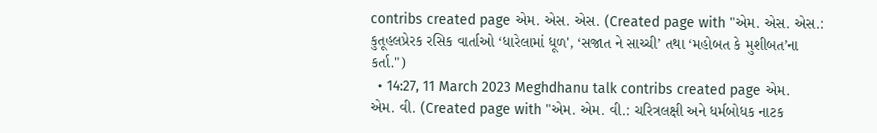contribs created page એમ. એસ. એસ. (Created page with "એમ. એસ. એસ.: કુતૂહલપ્રેરક રસિક વાર્તાઓ ‘ધારેલામાં ધૂળ', ‘સજાત ને સાચ્ચી’ તથા ‘મહોબત કે મુશીબત’ના કર્તા.")
  • 14:27, 11 March 2023 Meghdhanu talk contribs created page એમ. એમ. વી. (Created page with "એમ. એમ. વી.: ચરિત્રલક્ષી અને ધર્મબોધક નાટક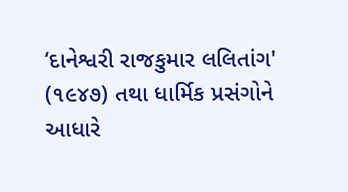‘દાનેશ્વરી રાજકુમાર લલિતાંગ' (૧૯૪૭) તથા ધાર્મિક પ્રસંગોને આધારે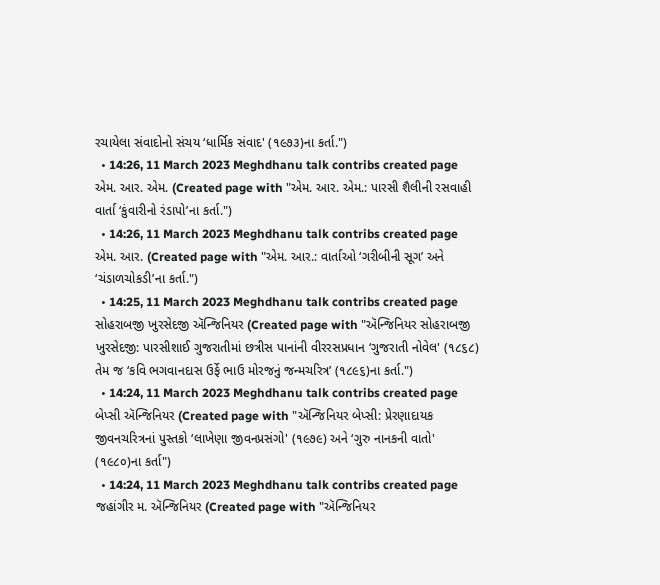રચાયેલા સંવાદોનો સંચય ‘ધાર્મિક સંવાદ' (૧૯૭૩)ના કર્તા.")
  • 14:26, 11 March 2023 Meghdhanu talk contribs created page એમ. આર. એમ. (Created page with "એમ. આર. એમ.: પારસી શૈલીની રસવાહી વાર્તા ‘કુંવારીનો રંડાપો’ના કર્તા.")
  • 14:26, 11 March 2023 Meghdhanu talk contribs created page એમ. આર. (Created page with "એમ. આર.: વાર્તાઓ ‘ગરીબીની સૂગ’ અને ‘ચંડાળચોકડી’ના કર્તા.")
  • 14:25, 11 March 2023 Meghdhanu talk contribs created page સોહરાબજી ખુરસેદજી ઍન્જિનિયર (Created page with "ઍન્જિનિયર સોહરાબજી ખુરસેદજી: પારસીશાઈ ગુજરાતીમાં છત્રીસ પાનાંની વીરરસપ્રધાન ‘ગુજરાતી નોવેલ' (૧૮૬૮) તેમ જ ‘કવિ ભગવાનદાસ ઉર્ફે ભાઉ મોરજનું જન્મચરિત્ર’ (૧૮૯૬)ના કર્તા.")
  • 14:24, 11 March 2023 Meghdhanu talk contribs created page બેપ્સી ઍન્જિનિયર (Created page with "ઍન્જિનિયર બેપ્સી: પ્રેરણાદાયક જીવનચરિત્રનાં પુસ્તકો ‘લાખેણા જીવનપ્રસંગો' (૧૯૭૯) અને ‘ગુરુ નાનકની વાતો' (૧૯૮૦)ના કર્તા")
  • 14:24, 11 March 2023 Meghdhanu talk contribs created page જહાંગીર મ. ઍન્જિનિયર (Created page with "ઍન્જિનિયર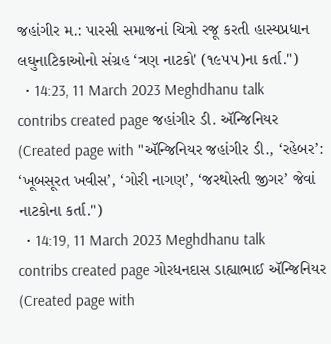જહાંગીર મ.: પારસી સમાજનાં ચિત્રો રજૂ કરતી હાસ્યપ્રધાન લઘુનાટિકાઓનો સંગ્રહ ‘ત્રણ નાટકો' (૧૯૫૫)ના કર્તા.")
  • 14:23, 11 March 2023 Meghdhanu talk contribs created page જહાંગીર ડી. ઍન્જિનિયર (Created page with "ઍન્જિનિયર જહાંગીર ડી., ‘રહેબર’: ‘ખૂબસૂરત ખવીસ’, ‘ગોરી નાગણ’, ‘જરથોસ્તી જીગર’ જેવાં નાટકોના કર્તા.")
  • 14:19, 11 March 2023 Meghdhanu talk contribs created page ગોરધનદાસ ડાહ્યાભાઈ ઍન્જિનિયર (Created page with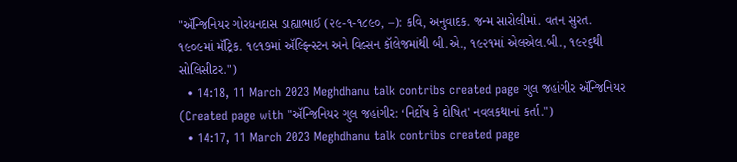"ઍન્જિનિયર ગોરધનદાસ ડાહ્યાભાઈ (૨૯-૧-૧૮૯૦, –): કવિ, અનુવાદક. જન્મ સારોલીમાં. વતન સુરત. ૧૯૦૯માં મૅટ્રિક. ૧૯૧૭માં ઍલ્ફિન્સ્ટન અને વિલ્સન કૉલેજમાંથી બી.એ., ૧૯૨૧માં એલએલ.બી., ૧૯૨૬થી સોલિસીટર.")
  • 14:18, 11 March 2023 Meghdhanu talk contribs created page ગુલ જહાંગીર ઍન્જિનિયર (Created page with "ઍન્જિનિયર ગુલ જહાંગીર: ‘નિર્દોષ કે દોષિત' નવલકથાનાં કર્તા.")
  • 14:17, 11 March 2023 Meghdhanu talk contribs created page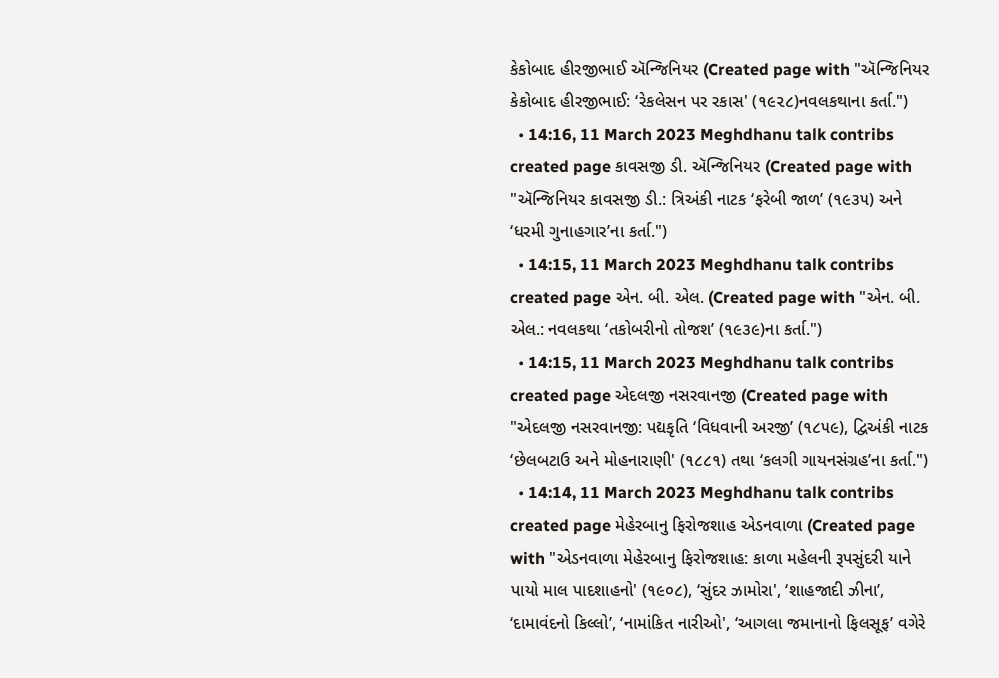કેકોબાદ હીરજીભાઈ ઍન્જિનિયર (Created page with "ઍન્જિનિયર કેકોબાદ હીરજીભાઈ: ‘રેકલેસન પર રકાસ' (૧૯૨૮)નવલકથાના કર્તા.")
  • 14:16, 11 March 2023 Meghdhanu talk contribs created page કાવસજી ડી. ઍન્જિનિયર (Created page with "ઍન્જિનિયર કાવસજી ડી.: ત્રિઅંકી નાટક ‘ફરેબી જાળ’ (૧૯૩૫) અને ‘ધરમી ગુનાહગાર’ના કર્તા.")
  • 14:15, 11 March 2023 Meghdhanu talk contribs created page એન. બી. એલ. (Created page with "એન. બી. એલ.: નવલકથા ‘તકોબરીનો તોજશ’ (૧૯૩૯)ના કર્તા.")
  • 14:15, 11 March 2023 Meghdhanu talk contribs created page એદલજી નસરવાનજી (Created page with "એદલજી નસરવાનજી: પદ્યકૃતિ ‘વિધવાની અરજી’ (૧૮૫૯), દ્વિઅંકી નાટક ‘છેલબટાઉ અને મોહનારાણી' (૧૮૮૧) તથા ‘કલગી ગાયનસંગ્રહ’ના કર્તા.")
  • 14:14, 11 March 2023 Meghdhanu talk contribs created page મેહેરબાનુ ફિરોજશાહ એડનવાળા (Created page with "એડનવાળા મેહેરબાનુ ફિરોજશાહ: કાળા મહેલની રૂપસુંદરી યાને પાયો માલ પાદશાહનો' (૧૯૦૮), ‘સુંદર ઝામોરા', ‘શાહજાદી ઝીના’, ‘દામાવંદનો કિલ્લો’, ‘નામાંકિત નારીઓ', ‘આગલા જમાનાનો ફિલસૂફ’ વગેરે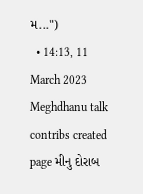મ...")
  • 14:13, 11 March 2023 Meghdhanu talk contribs created page મીનુ દોરાબ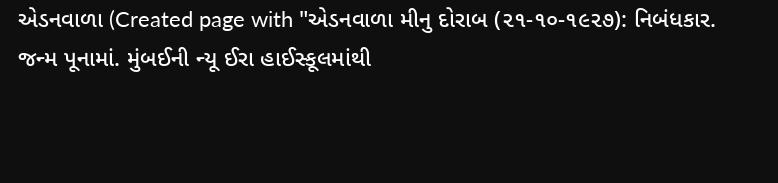એડનવાળા (Created page with "એડનવાળા મીનુ દોરાબ (૨૧-૧૦-૧૯૨૭): નિબંધકાર. જન્મ પૂનામાં. મુંબઈની ન્યૂ ઈરા હાઈસ્કૂલમાંથી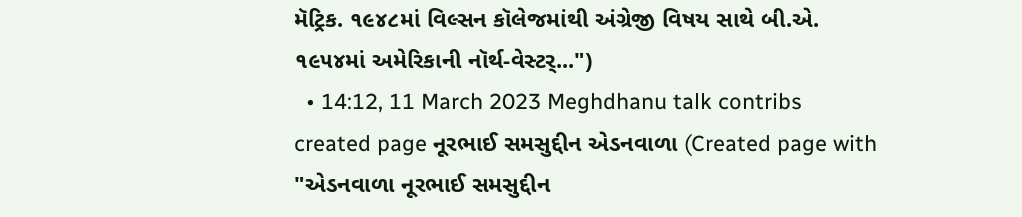મૅટ્રિક. ૧૯૪૮માં વિલ્સન કૉલેજમાંથી અંગ્રેજી વિષય સાથે બી.એ. ૧૯૫૪માં અમેરિકાની નૉર્થ-વેસ્ટર્...")
  • 14:12, 11 March 2023 Meghdhanu talk contribs created page નૂરભાઈ સમસુદ્દીન એડનવાળા (Created page with "એડનવાળા નૂરભાઈ સમસુદ્દીન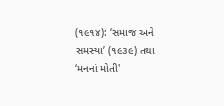(૧૯૧૪): ‘સમાજ અને સમસ્યા’ (૧૯૩૯) તથા ‘મનનાં મોતી'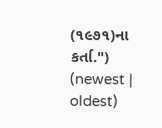(૧૯૭૧)ના કર્તા.")
(newest | oldest)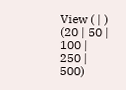View ( | ) (20 | 50 | 100 | 250 | 500)